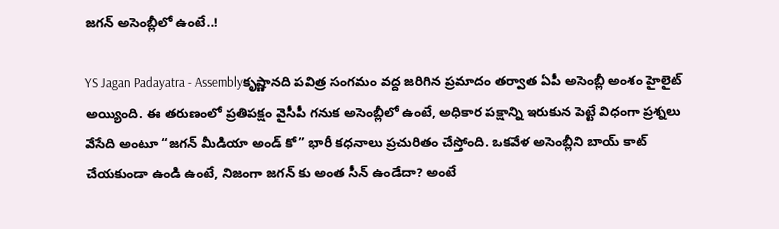జగన్ అసెంబ్లీలో ఉంటే..!

YS Jagan Padayatra - Assemblyకృష్ణానది పవిత్ర సంగమం వద్ద జరిగిన ప్రమాదం తర్వాత ఏపీ అసెంబ్లీ అంశం హైలైట్ అయ్యింది. ఈ తరుణంలో ప్రతిపక్షం వైసీపీ గనుక అసెంబ్లీలో ఉంటే, అధికార పక్షాన్ని ఇరుకున పెట్టే విధంగా ప్రశ్నలు వేసేది అంటూ “జగన్ మీడియా అండ్ కో” భారీ కధనాలు ప్రచురితం చేస్తోంది. ఒకవేళ అసెంబ్లీని బాయ్ కాట్ చేయకుండా ఉండి ఉంటే, నిజంగా జగన్ కు అంత సీన్ ఉండేదా? అంటే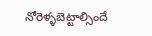నోరెళ్ళబెట్టాల్సిందే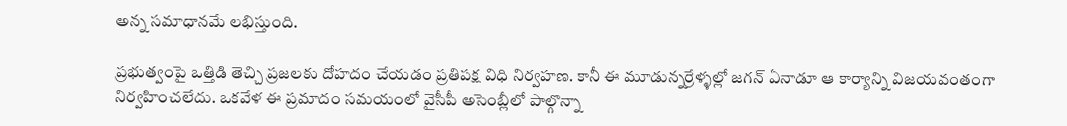అన్న సమాధానమే లభిస్తుంది.

ప్రభుత్వంపై ఒత్తిడి తెచ్చి ప్రజలకు దోహదం చేయడం ప్రతిపక్ష విధి నిర్వహణ. కానీ ఈ మూడున్నర్రేళ్ళల్లో జగన్ ఏనాడూ ఆ కార్యాన్ని విజయవంతంగా నిర్వహించలేదు. ఒకవేళ ఈ ప్రమాదం సమయంలో వైసీపీ అసెంబ్లీలో పాల్గొన్నా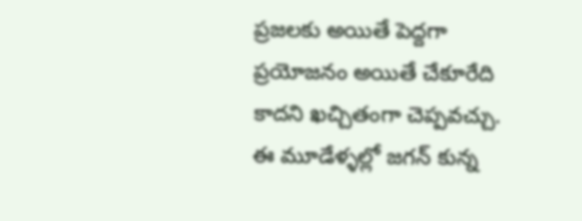ప్రజలకు అయితే పెద్దగా ప్రయోజనం అయితే చేకూరేది కాదని ఖచ్చితంగా చెప్పవచ్చు. ఈ మూడేళ్ళల్లో జగన్ కున్న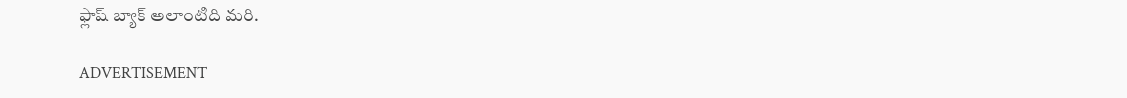ఫ్లాష్ బ్యాక్ అలాంటిది మరి.

ADVERTISEMENT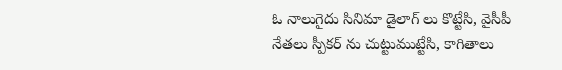ఓ నాలుగైదు సినిమా డైలాగ్ లు కొట్టేసి, వైసీపీ నేతలు స్పీకర్ ను చుట్టుముట్టేసి, కాగితాలు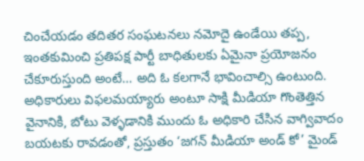చించేయడం తదితర సంఘటనలు నమోదై ఉండేయి తప్ప, ఇంతకుమించి ప్రతిపక్ష పార్టీ బాధితులకు ఏమైనా ప్రయోజనం చేకూరుస్తుంది అంటే… అది ఓ కలగానే భావించాల్సి ఉంటుంది. అధికారులు విఫలమయ్యారు అంటూ సాక్షి మీడియా గొంతెత్తిన వైనానికి, బోటు వెళ్ళడానికి ముందు ఓ అధికారి చేసిన వాగ్వివాదం బయటకు రావడంతో, ప్రస్తుతం ‘జగన్ మీడియా అండ్ కో’ మైండ్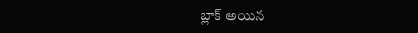బ్లాక్ అయిన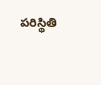పరిస్థితి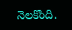నెలకొంది.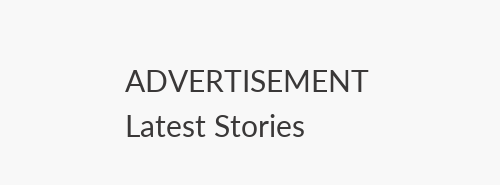ADVERTISEMENT
Latest Stories